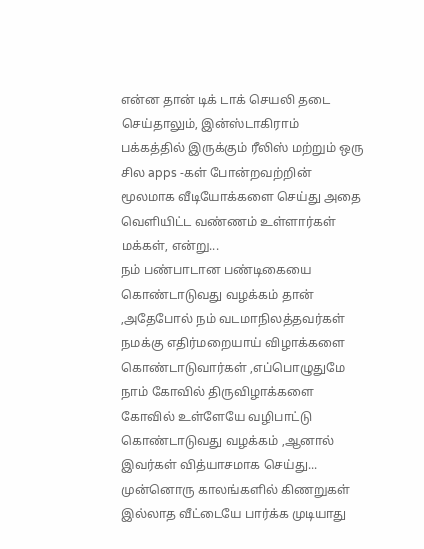என்ன தான் டிக் டாக் செயலி தடை செய்தாலும், இன்ஸ்டாகிராம் பக்கத்தில் இருக்கும் ரீலிஸ் மற்றும் ஒரு சில apps -கள் போன்றவற்றின் மூலமாக வீடியோக்களை செய்து அதை வெளியிட்ட வண்ணம் உள்ளார்கள் மக்கள், என்று...
நம் பண்பாடான பண்டிகையை கொண்டாடுவது வழக்கம் தான் ,அதேபோல் நம் வடமாநிலத்தவர்கள் நமக்கு எதிர்மறையாய் விழாக்களை கொண்டாடுவார்கள் ,எப்பொழுதுமே நாம் கோவில் திருவிழாக்களை கோவில் உள்ளேயே வழிபாட்டு கொண்டாடுவது வழக்கம் ,ஆனால் இவர்கள் வித்யாசமாக செய்து...
முன்னொரு காலங்களில் கிணறுகள் இல்லாத வீட்டையே பார்க்க முடியாது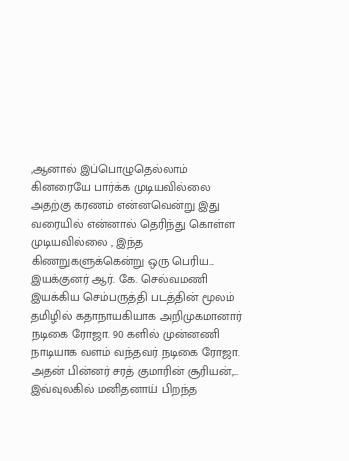,ஆனால் இப்பொழுதெல்லாம் கினரையே பார்க்க முடியவில்லை அதற்கு கரணம் என்னவென்று இது வரையில் என்னால் தெரிந்து கொள்ள முடியவில்லை , இந்த கிணறுகளுக்கென்று ஒரு பெரிய...
இயக்குனர் ஆர். கே. செல்வமணி இயக்கிய செம்பருத்தி படத்தின் மூலம் தமிழில் கதாநாயகியாக அறிமுகமானார் நடிகை ரோஜா. 90 களில் முன்னணி நாடியாக வளம் வந்தவர் நடிகை ரோஜா. அதன் பின்னர் சரத் குமாரின் சூரியன்,...
இவ்வுலகில் மனிதனாய் பிறந்த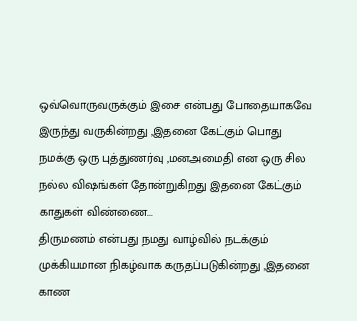ஒவ்வொருவருக்கும் இசை என்பது போதையாகவே இருந்து வருகின்றது ,இதனை கேட்கும் பொது நமக்கு ஒரு புத்துணர்வு ,மனஅமைதி என ஒரு சில நல்ல விஷங்கள் தோன்றுகிறது இதனை கேட்கும் காதுகள் விண்ணை...
திருமணம் என்பது நமது வாழ்வில் நடக்கும் முக்கியமான நிகழ்வாக கருதப்படுகின்றது ,இதனை காண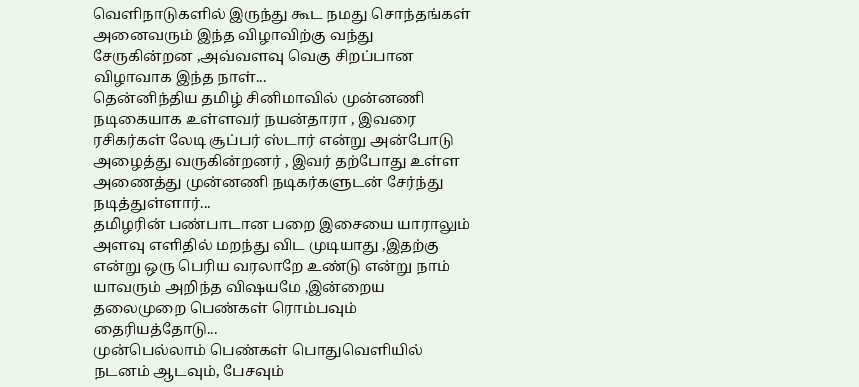வெளிநாடுகளில் இருந்து கூட நமது சொந்தங்கள் அனைவரும் இந்த விழாவிற்கு வந்து சேருகின்றன ,அவ்வளவு வெகு சிறப்பான விழாவாக இந்த நாள்...
தென்னிந்திய தமிழ் சினிமாவில் முன்னணி நடிகையாக உள்ளவர் நயன்தாரா , இவரை ரசிகர்கள் லேடி சூப்பர் ஸ்டார் என்று அன்போடு அழைத்து வருகின்றனர் , இவர் தற்போது உள்ள அணைத்து முன்னணி நடிகர்களுடன் சேர்ந்து நடித்துள்ளார்...
தமிழரின் பண்பாடான பறை இசையை யாராலும் அளவு எளிதில் மறந்து விட முடியாது ,இதற்கு என்று ஒரு பெரிய வரலாறே உண்டு என்று நாம் யாவரும் அறிந்த விஷயமே ,இன்றைய தலைமுறை பெண்கள் ரொம்பவும் தைரியத்தோடு...
முன்பெல்லாம் பெண்கள் பொதுவெளியில் நடனம் ஆடவும், பேசவும்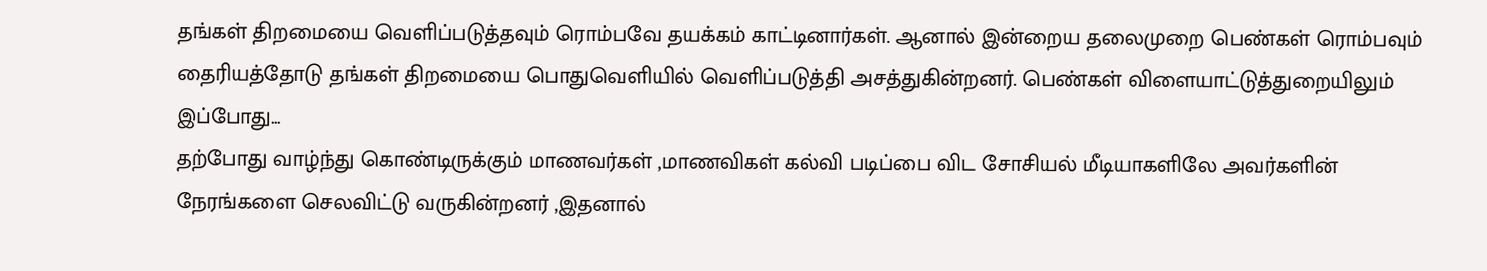தங்கள் திறமையை வெளிப்படுத்தவும் ரொம்பவே தயக்கம் காட்டினார்கள். ஆனால் இன்றைய தலைமுறை பெண்கள் ரொம்பவும் தைரியத்தோடு தங்கள் திறமையை பொதுவெளியில் வெளிப்படுத்தி அசத்துகின்றனர். பெண்கள் விளையாட்டுத்துறையிலும் இப்போது...
தற்போது வாழ்ந்து கொண்டிருக்கும் மாணவர்கள் ,மாணவிகள் கல்வி படிப்பை விட சோசியல் மீடியாகளிலே அவர்களின் நேரங்களை செலவிட்டு வருகின்றனர் ,இதனால்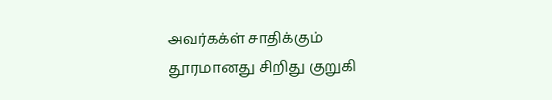அவர்கக்ள் சாதிக்கும் தூரமானது சிறிது குறுகி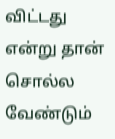விட்டது என்று தான் சொல்ல வேண்டும்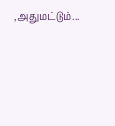,அதுமட்டும்...